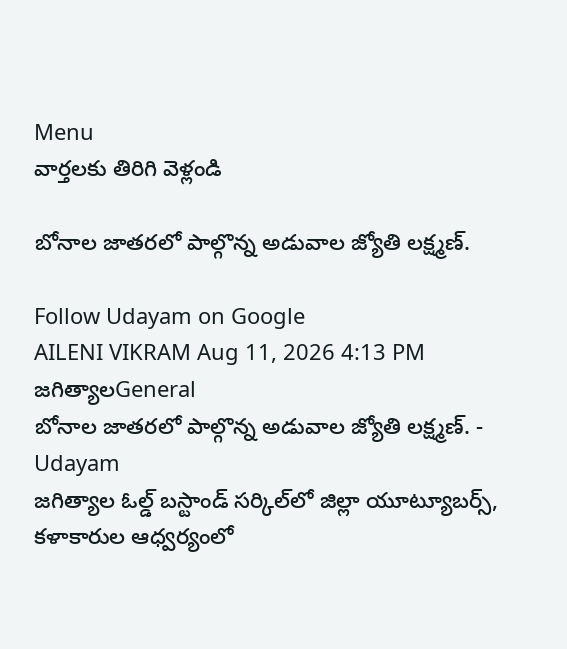Menu
వార్తలకు తిరిగి వెళ్లండి

బోనాల జాతరలో పాల్గొన్న అడువాల జ్యోతి లక్ష్మణ్.

Follow Udayam on Google
AILENI VIKRAM Aug 11, 2026 4:13 PM జగిత్యాలGeneral
బోనాల జాతరలో పాల్గొన్న అడువాల జ్యోతి లక్ష్మణ్. - Udayam
జగిత్యాల ఓల్డ్ బస్టాండ్ సర్కిల్‌లో జిల్లా యూట్యూబర్స్, కళాకారుల ఆధ్వర్యంలో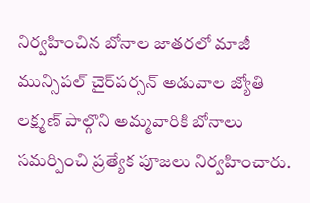నిర్వహించిన బోనాల జాతరలో మాజీ మున్సిపల్ చైర్‌పర్సన్ అడువాల జ్యోతి లక్ష్మణ్ పాల్గొని అమ్మవారికి బోనాలు సమర్పించి ప్రత్యేక పూజలు నిర్వహించారు.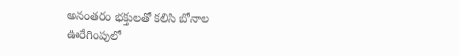అనంతరం భక్తులతో కలిసి బోనాల ఊరేగింపులో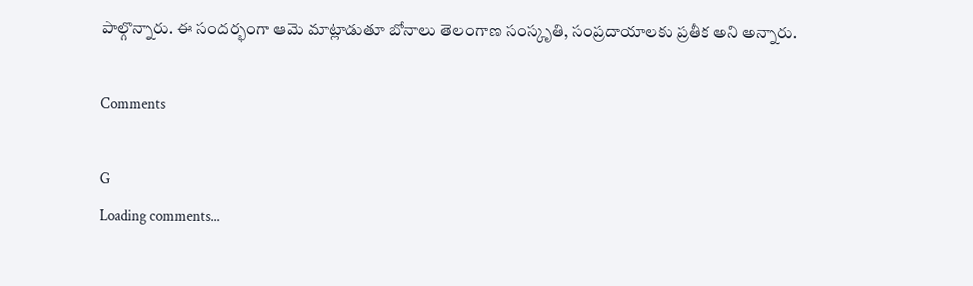పాల్గొన్నారు. ఈ సందర్భంగా ఆమె మాట్లాడుతూ బోనాలు తెలంగాణ సంస్కృతి, సంప్రదాయాలకు ప్రతీక అని అన్నారు.

Comments

G
Loading comments...